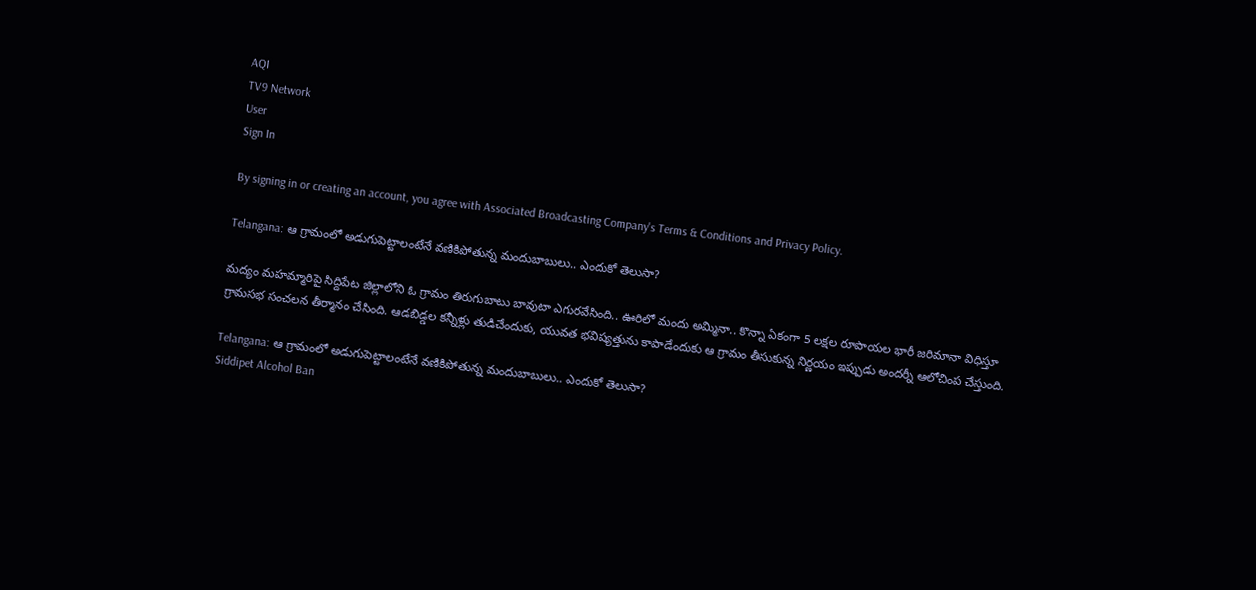AQI
TV9 Network
User
Sign In

By signing in or creating an account, you agree with Associated Broadcasting Company's Terms & Conditions and Privacy Policy.

Telangana: ఆ గ్రామంలో అడుగుపెట్టాలంటేనే వణికిపోతున్న మందుబాబులు.. ఎందుకో తెలుసా?

మద్యం మహమ్మారిపై సిద్దిపేట జిల్లాలోని ఓ గ్రామం తిరుగుబాటు బావుటా ఎగురవేసింది.. ఊరిలో మందు అమ్మినా.. కొన్నా ఏకంగా 5 లక్షల రూపాయల భారీ జరిమానా విధిస్తూ గ్రామసభ సంచలన తీర్మానం చేసింది. ఆడబిడ్డల కన్నీళ్లు తుడిచేందుకు, యువత భవిష్యత్తును కాపాడేందుకు ఆ గ్రామం తీసుకున్న నిర్ణయం ఇప్పుడు అందర్నీ ఆలోచింప చేస్తుంది.

Telangana: ఆ గ్రామంలో అడుగుపెట్టాలంటేనే వణికిపోతున్న మందుబాబులు.. ఎందుకో తెలుసా?
Siddipet Alcohol Ban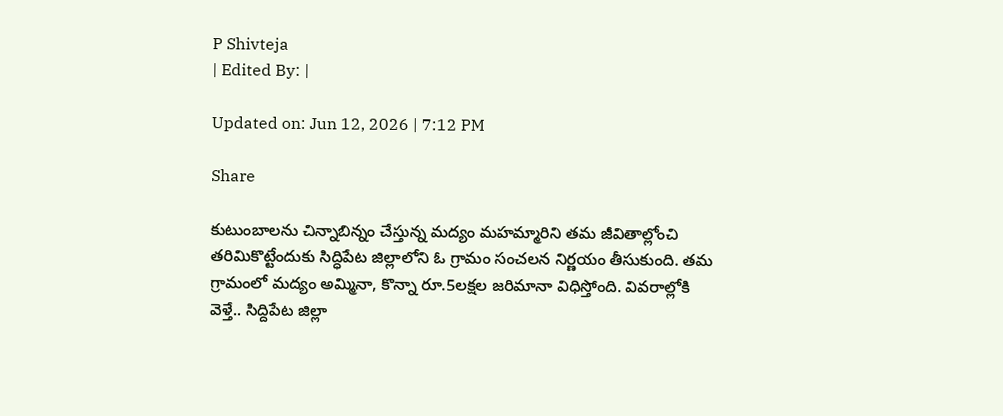P Shivteja
| Edited By: |

Updated on: Jun 12, 2026 | 7:12 PM

Share

కుటుంబాలను చిన్నాబిన్నం చేస్తున్న మద్యం మహమ్మారిని తమ జీవితాల్లోంచి తరిమికొట్టేందుకు సిద్ధిపేట జిల్లాలోని ఓ గ్రామం సంచలన నిర్ణయం తీసుకుంది. తమ గ్రామంలో మద్యం అమ్మినా, కొన్నా రూ.5లక్షల జరిమానా విధిస్తోంది. వివరాల్లోకి వెళ్తే.. సిద్దిపేట జిల్లా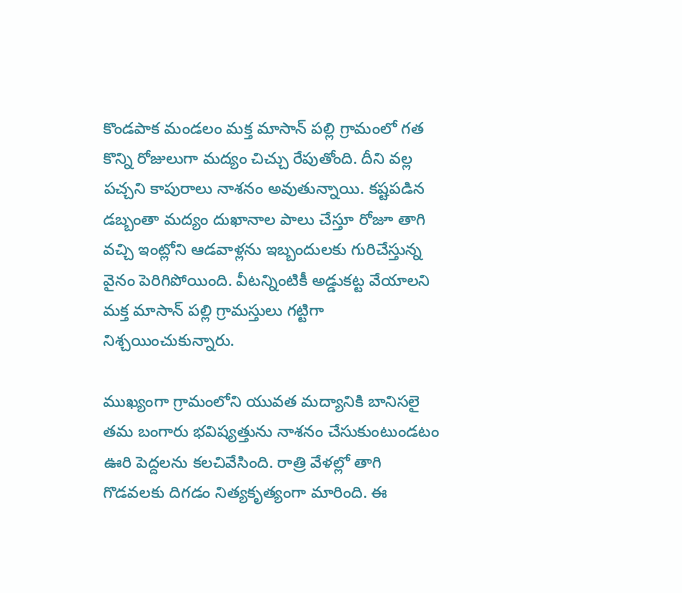కొండపాక మండలం మక్త మాసాన్ పల్లి గ్రామంలో గత కొన్ని రోజులుగా మద్యం చిచ్చు రేపుతోంది. దీని వల్ల పచ్చని కాపురాలు నాశనం అవుతున్నాయి. కష్టపడిన డబ్బంతా మద్యం దుఖానాల పాలు చేస్తూ రోజూ తాగి వచ్చి ఇంట్లోని ఆడవాళ్లను ఇబ్బందులకు గురిచేస్తున్న వైనం పెరిగిపోయింది. వీటన్నింటికీ అడ్డుకట్ట వేయాలని మక్త మాసాన్ పల్లి గ్రామస్తులు గట్టిగా నిశ్చయించుకున్నారు.

ముఖ్యంగా గ్రామంలోని యువత మద్యానికి బానిసలై తమ బంగారు భవిష్యత్తును నాశనం చేసుకుంటుండటం ఊరి పెద్దలను కలచివేసింది. రాత్రి వేళల్లో తాగి గొడవలకు దిగడం నిత్యకృత్యంగా మారింది. ఈ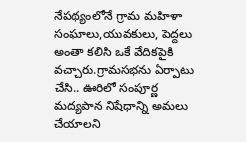నేపథ్యంలోనే గ్రామ మహిళా సంఘాలు,యువకులు, పెద్దలు అంతా కలిసి ఒకే వేదికపైకి వచ్చారు.గ్రామసభను ఏర్పాటు చేసి.. ఊరిలో సంపూర్ణ మద్యపాన నిషేధాన్ని అమలు చేయాలని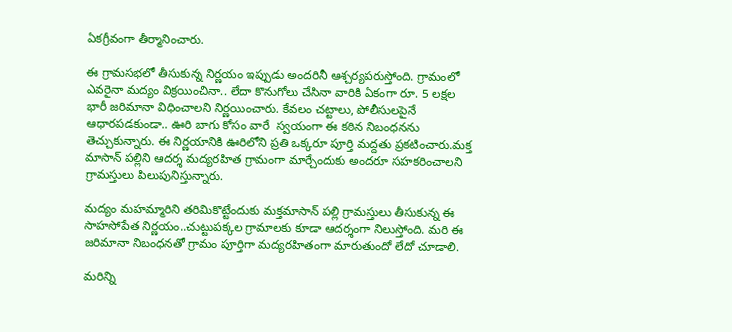ఏకగ్రీవంగా తీర్మానించారు.

ఈ గ్రామసభలో తీసుకున్న నిర్ణయం ఇప్పుడు అందరినీ ఆశ్చర్యపరుస్తోంది. గ్రామంలో ఎవరైనా మద్యం విక్రయించినా.. లేదా కొనుగోలు చేసినా వారికి ఏకంగా రూ. 5 లక్షల భారీ జరిమానా విధించాలని నిర్ణయించారు. కేవలం చట్టాలు, పోలీసులపైనే ఆధారపడకుండా.. ఊరి బాగు కోసం వారే  స్వయంగా ఈ కఠిన నిబంధనను తెచ్చుకున్నారు. ఈ నిర్ణయానికి ఊరిలోని ప్రతి ఒక్కరూ పూర్తి మద్దతు ప్రకటించారు.మక్త మాసాన్ పల్లిని ఆదర్శ మద్యరహిత గ్రామంగా మార్చేందుకు అందరూ సహకరించాలని గ్రామస్తులు పిలుపునిస్తున్నారు.

మద్యం మహమ్మారిని తరిమికొట్టేందుకు మక్తమాసాన్ పల్లి గ్రామస్తులు తీసుకున్న ఈ సాహసోపేత నిర్ణయం..చుట్టుపక్కల గ్రామాలకు కూడా ఆదర్శంగా నిలుస్తోంది. మరి ఈ జరిమానా నిబంధనతో గ్రామం పూర్తిగా మద్యరహితంగా మారుతుందో లేదో చూడాలి.

మరిన్ని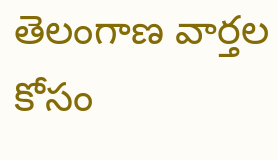తెలంగాణ వార్తల కోసం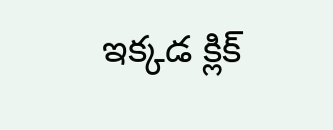ఇక్కడ క్లిక్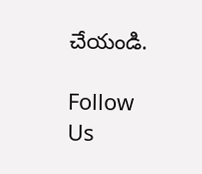చేయండి.

Follow Us